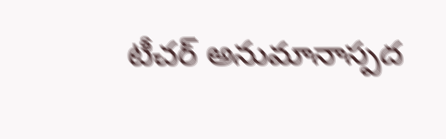టీచర్ అనుమానాస్పద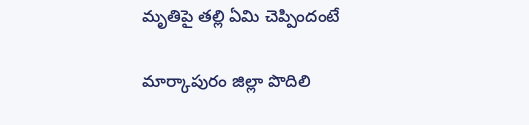మృతిపై తల్లి ఏమి చెప్పిందంటే

మార్కాపురం జిల్లా పొదిలి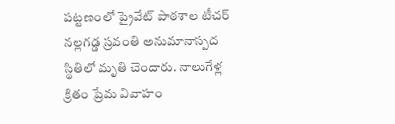పట్టణంలో ప్రైవేట్ పాఠశాల టీచర్ నల్లగడ్డ స్రవంతి అనుమానాస్పద స్థితిలో మృతి చెందారు. నాలుగేళ్ల క్రితం ప్రేమ వివాహం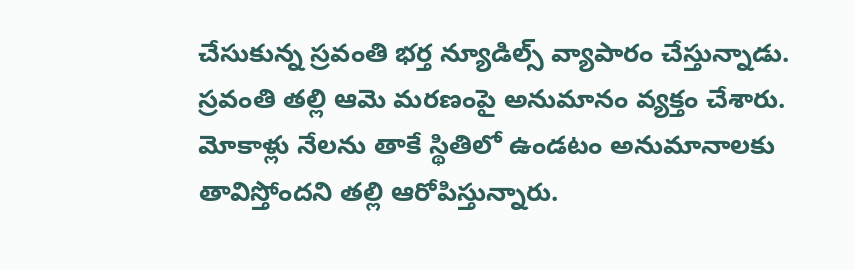చేసుకున్న స్రవంతి భర్త న్యూడిల్స్ వ్యాపారం చేస్తున్నాడు. స్రవంతి తల్లి ఆమె మరణంపై అనుమానం వ్యక్తం చేశారు. మోకాళ్లు నేలను తాకే స్థితిలో ఉండటం అనుమానాలకు తావిస్తోందని తల్లి ఆరోపిస్తున్నారు.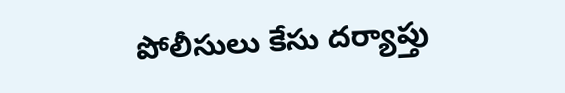పోలీసులు కేసు దర్యాప్తు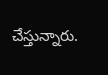చేస్తున్నారు.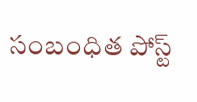సంబంధిత పోస్ట్